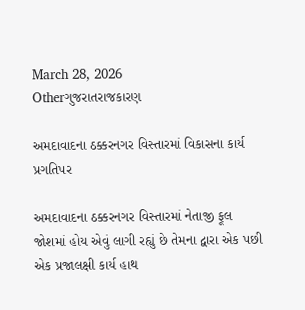March 28, 2026
Otherગુજરાતરાજકારણ

અમદાવાદના ઠક્કરનગર વિસ્તારમાં વિકાસના કાર્ય પ્રગતિપર

અમદાવાદના ઠક્કરનગર વિસ્તારમાં નેતાજી ફૂલ જોશમાં હોય એવું લાગી રહ્યું છે તેમના દ્વારા એક પછી એક પ્રજાલક્ષી કાર્ય હાથ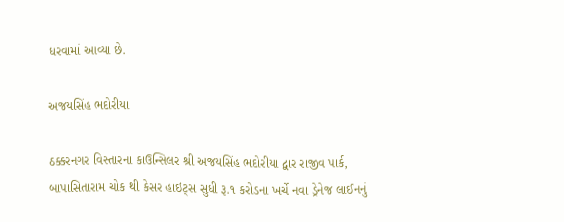ધરવામાં આવ્યા છે.

અજયસિંહ ભદોરીયા

ઠક્કરનગર વિસ્તારના કાઉન્સિલર શ્રી અજયસિંહ ભદોરીયા દ્વાર રાજીવ પાર્ક, બાપાસિતારામ ચોક થી કેસર હાઇટ્સ સુધી રૂ.૧ કરોડના ખર્ચે નવા ડ્રેનેજ લાઈનનું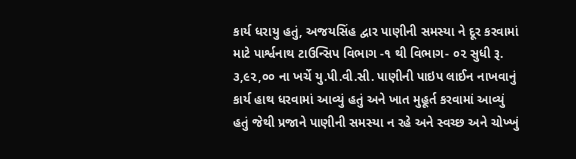કાર્ય ધરાયુ હતું, અજયસિંહ દ્વાર પાણીની સમસ્યા ને દૂર કરવામાં માટે પાર્શ્વનાથ ટાઉન્સિપ વિભાગ -૧ થી વિભાગ- ૦૨ સુધી રૂ. ૩,૯૨,૦૦ ના ખર્ચે યુ.પી.વી.સી. પાણીની પાઇપ લાઈન નાખવાનું કાર્ય હાથ ધરવામાં આવ્યું હતું અને ખાત મુહૂર્ત કરવામાં આવ્યું હતું જેથી પ્રજાને પાણીની સમસ્યા ન રહે અને સ્વચ્છ અને ચોખ્ખું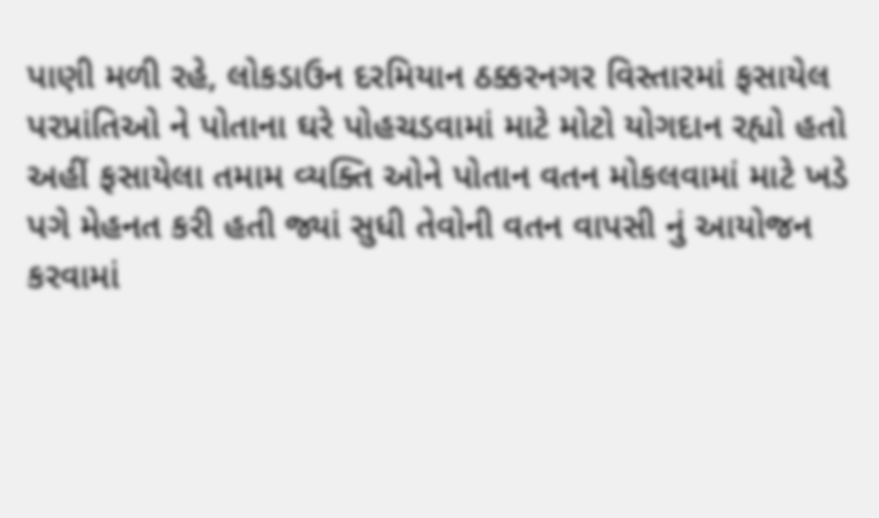પાણી મળી રહે, લોકડાઉન દરમિયાન ઠક્કરનગર વિસ્તારમાં ફસાયેલ પરપ્રાંતિઓ ને પોતાના ઘરે પોહચડવામાં માટે મોટો યોગદાન રહ્યો હતો અહીં ફસાયેલા તમામ વ્યક્તિ ઓને પોતાન વતન મોકલવામાં માટે ખડે પગે મેહનત કરી હતી જ્યાં સુધી તેવોની વતન વાપસી નું આયોજન કરવામાં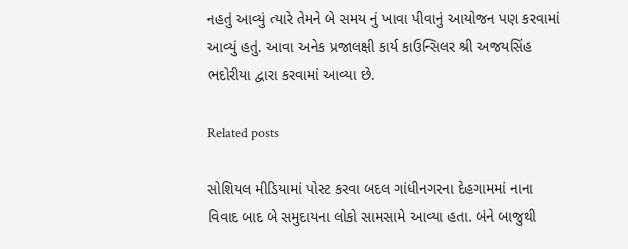નહતું આવ્યું ત્યારે તેમને બે સમય નું ખાવા પીવાનું આયોજન પણ કરવામાં આવ્યું હતું. આવા અનેક પ્રજાલક્ષી કાર્ય કાઉન્સિલર શ્રી અજયસિંહ ભદોરીયા દ્વારા કરવામાં આવ્યા છે.

Related posts

સોશિયલ મીડિયામાં પોસ્ટ કરવા બદલ ગાંધીનગરના દેહગામમાં નાના વિવાદ બાદ બે સમુદાયના લોકો સામસામે આવ્યા હતા. બંને બાજુથી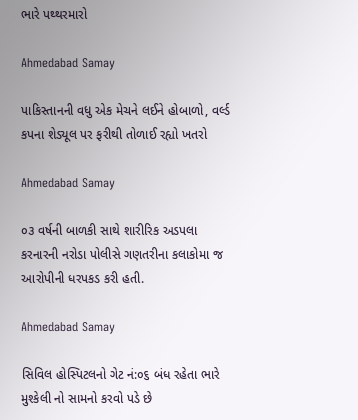ભારે પથ્થરમારો

Ahmedabad Samay

પાકિસ્તાનની વધુ એક મેચને લઈને હોબાળો, વર્લ્ડ કપના શેડ્યૂલ પર ફરીથી તોળાઈ રહ્યો ખતરો

Ahmedabad Samay

૦૩ વર્ષની બાળકી સાથે શારીરિક અડપલા કરનારની નરોડા પોલીસે ગણતરીના કલાકોમા જ આરોપીની ધરપકડ કરી હતી.

Ahmedabad Samay

સિવિલ હોસ્પિટલનો ગેટ નં:૦૬ બંધ રહેતા ભારે મુશ્કેલી નો સામનો કરવો પડે છે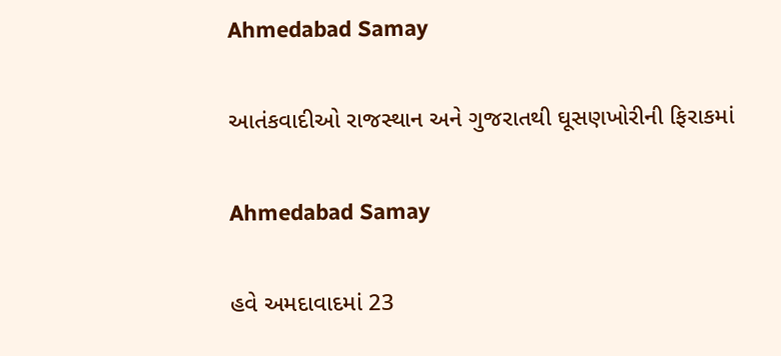Ahmedabad Samay

આતંકવાદીઓ રાજસ્થાન અને ગુજરાતથી ઘૂસણખોરીની ફિરાકમાં

Ahmedabad Samay

હવે અમદાવાદમાં 23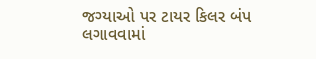જગ્યાઓ પર ટાયર કિલર બંપ લગાવવામાં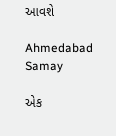આવશે

Ahmedabad Samay

એક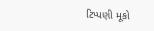ટિપ્પણી મૂકો